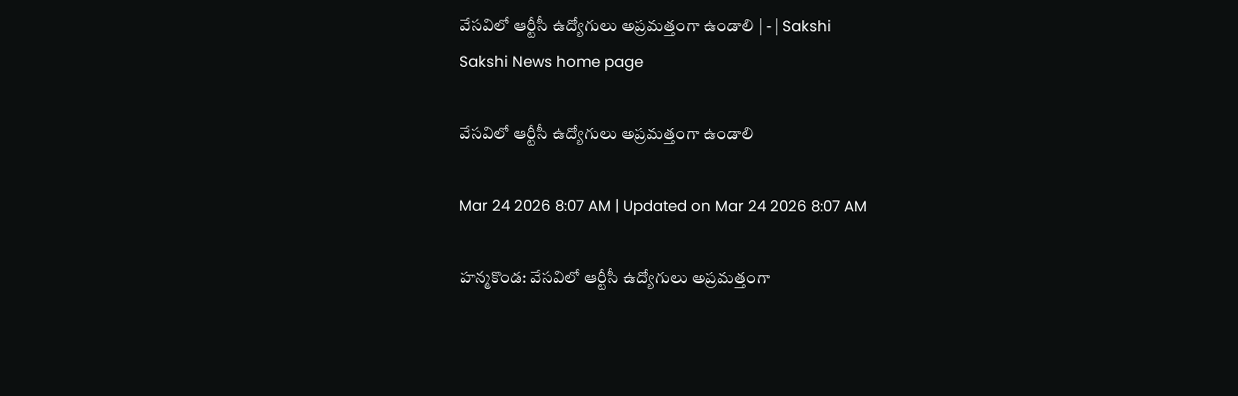వేసవిలో ఆర్టీసీ ఉద్యోగులు అప్రమత్తంగా ఉండాలి | - | Sakshi
Sakshi News home page

వేసవిలో ఆర్టీసీ ఉద్యోగులు అప్రమత్తంగా ఉండాలి

Mar 24 2026 8:07 AM | Updated on Mar 24 2026 8:07 AM

హన్మకొండ: వేసవిలో ఆర్టీసీ ఉద్యోగులు అప్రమత్తంగా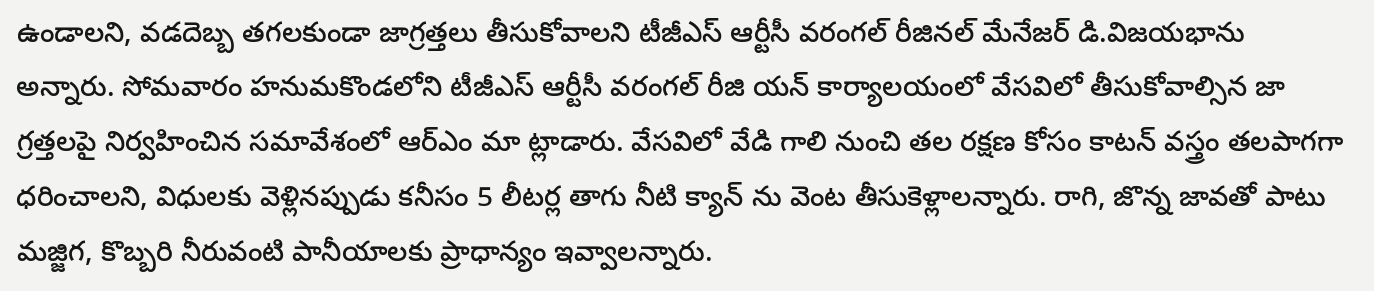ఉండాలని, వడదెబ్బ తగలకుండా జాగ్రత్తలు తీసుకోవాలని టీజీఎస్‌ ఆర్టీసీ వరంగల్‌ రీజినల్‌ మేనేజర్‌ డి.విజయభాను అన్నారు. సోమవారం హనుమకొండలోని టీజీఎస్‌ ఆర్టీసీ వరంగల్‌ రీజి యన్‌ కార్యాలయంలో వేసవిలో తీసుకోవాల్సిన జా గ్రత్తలపై నిర్వహించిన సమావేశంలో ఆర్‌ఎం మా ట్లాడారు. వేసవిలో వేడి గాలి నుంచి తల రక్షణ కోసం కాటన్‌ వస్త్రం తలపాగగా ధరించాలని, విధులకు వెళ్లినప్పుడు కనీసం 5 లీటర్ల తాగు నీటి క్యాన్‌ ను వెంట తీసుకెళ్లాలన్నారు. రాగి, జొన్న జావతో పాటు మజ్జిగ, కొబ్బరి నీరువంటి పానీయాలకు ప్రాధాన్యం ఇవ్వాలన్నారు.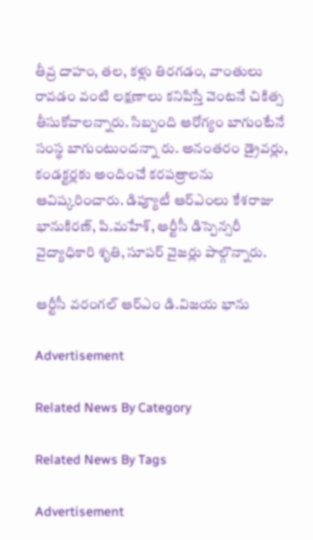తీవ్ర దాహం, తల, కళ్లు తిరగడం, వాంతులు రావడం వంటి లక్షణాలు కనిపిస్తే వెంటనే చికిత్స తీసుకోవాలన్నారు. సిబ్బంది ఆరోగ్యం బాగుంటేనే సంస్థ బాగుంటుందన్నా రు. అనంతరం డ్రైవర్లు, కండక్టర్లకు అందించే కరపత్రాలను ఆవిష్కరించారు. డిప్యూటీ ఆర్‌ఎంలు కేశరాజు భానుకిరణ్‌, పి.మహేశ్‌, ఆర్టీసీ డిస్పెన్సరీ వైద్యాధికారి శృతి, సూపర్‌ వైజర్లు పాల్గొన్నారు.

ఆర్టీసీ వరంగల్‌ ఆర్‌ఎం డి.విజయ భాను

Advertisement

Related News By Category

Related News By Tags

Advertisement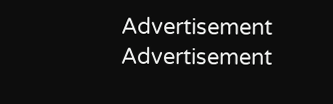Advertisement
Advertisement